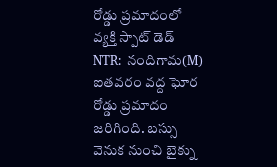రోడ్డు ప్రమాదంలో వ్యక్తి స్పాట్ డెడ్
NTR: నందిగామ(M) ఐతవరం వద్ద ఘోర రోడ్డు ప్రమాదం జరిగింది. బస్సు వెనుక నుంచి బైక్ను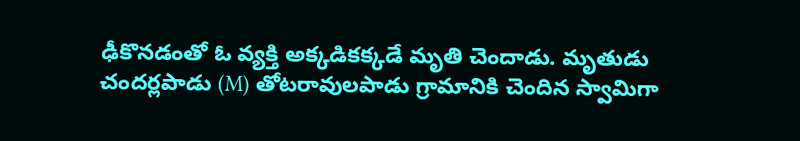ఢీకొనడంతో ఓ వ్యక్తి అక్కడికక్కడే మృతి చెందాడు. మృతుడు చందర్లపాడు (M) తోటరావులపాడు గ్రామానికి చెందిన స్వామిగా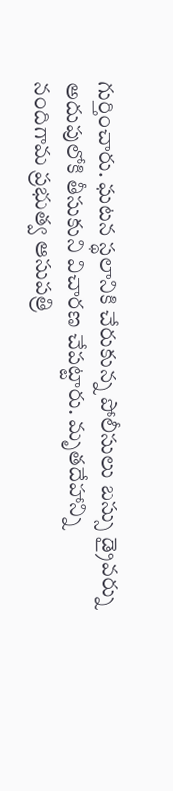గుర్తించారు. ఘటన స్థలానికి చేరుకున్న పోలీసులు బస్సు డ్రైవర్ను అదుపులోకి తీసుకుని విచారణ చేపట్టారు. మృతదేహాన్ని నందిగామ ప్రభుత్వ ఆసుపత్రి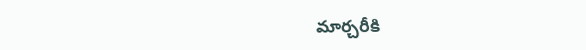మార్చరీకి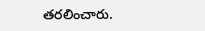తరలించారు.